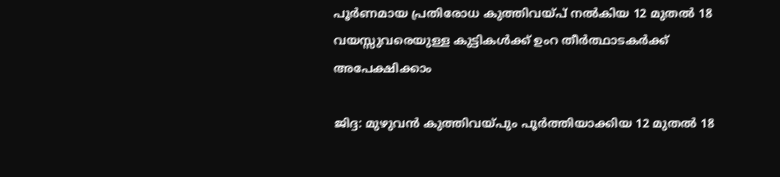പൂര്‍ണമായ പ്രതിരോധ കുത്തിവയ്പ് നല്‍കിയ 12 മുതല്‍ 18 വയസ്സുവരെയുള്ള കുട്ടികള്‍ക്ക് ഉംറ തീര്‍ത്ഥാടകര്‍ക്ക് അപേക്ഷിക്കാം

ജിദ്ദ: മുഴുവന്‍ കുത്തിവയ്പും പൂര്‍ത്തിയാക്കിയ 12 മുതല്‍ 18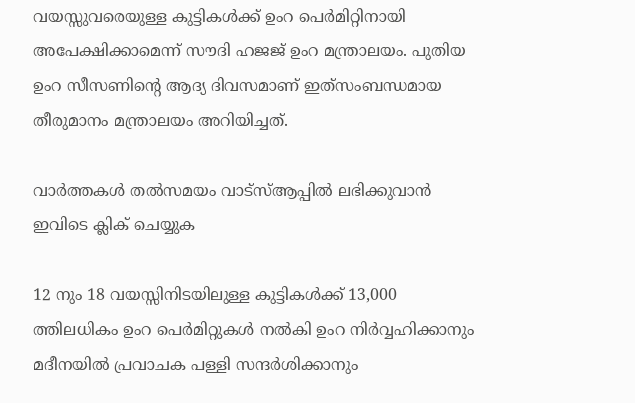വയസ്സുവരെയുള്ള കുട്ടികള്‍ക്ക് ഉംറ പെര്‍മിറ്റിനായി അപേക്ഷിക്കാമെന്ന് സൗദി ഹജജ് ഉംറ മന്ത്രാലയം. പുതിയ ഉംറ സീസണിന്റെ ആദ്യ ദിവസമാണ് ഇത്‌സംബന്ധമായ തീരുമാനം മന്ത്രാലയം അറിയിച്ചത്.

വാര്‍ത്തകള്‍ തല്‍സമയം വാട്‌സ്ആപ്പില്‍ ലഭിക്കുവാന്‍  ഇവിടെ ക്ലിക് ചെയ്യുക

12 നും 18 വയസ്സിനിടയിലുള്ള കുട്ടികള്‍ക്ക് 13,000 ത്തിലധികം ഉംറ പെര്‍മിറ്റുകള്‍ നല്‍കി ഉംറ നിര്‍വ്വഹിക്കാനും മദീനയില്‍ പ്രവാചക പള്ളി സന്ദര്‍ശിക്കാനും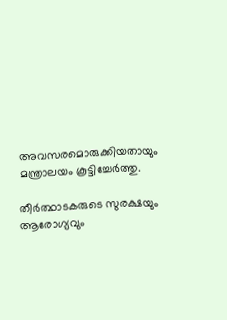അവസരമൊരുക്കിയതായും മന്ത്രാലയം കൂട്ടിച്ചേര്‍ത്തു.

തീര്‍ത്ഥാടകരുടെ സുരക്ഷയും ആരോഗ്യവും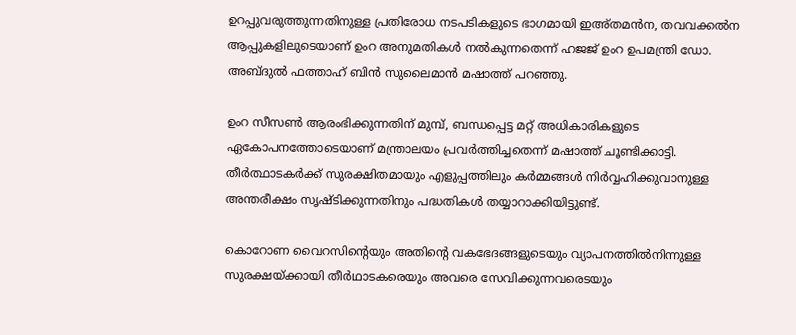ഉറപ്പുവരുത്തുന്നതിനുള്ള പ്രതിരോധ നടപടികളുടെ ഭാഗമായി ഇഅ്തമന്‍ന, തവവക്കല്‍ന ആപ്പുകളിലുടെയാണ് ഉംറ അനുമതികള്‍ നല്‍കുന്നതെന്ന് ഹജജ് ഉംറ ഉപമന്ത്രി ഡോ. അബ്ദുല്‍ ഫത്താഹ് ബിന്‍ സുലൈമാന്‍ മഷാത്ത് പറഞ്ഞു.

ഉംറ സീസണ്‍ ആരംഭിക്കുന്നതിന് മുമ്പ്, ബന്ധപ്പെട്ട മറ്റ് അധികാരികളുടെ ഏകോപനത്തോടെയാണ് മന്ത്രാലയം പ്രവര്‍ത്തിച്ചതെന്ന് മഷാത്ത് ചൂണ്ടിക്കാട്ടി. തീര്‍ത്ഥാടകര്‍ക്ക് സുരക്ഷിതമായും എളുപ്പത്തിലും കര്‍മ്മങ്ങള്‍ നിര്‍വ്വഹിക്കുവാനുള്ള അന്തരീക്ഷം സൃഷ്ടിക്കുന്നതിനും പദ്ധതികള്‍ തയ്യാറാക്കിയിട്ടുണ്ട്.

കൊറോണ വൈറസിന്റെയും അതിന്റെ വകഭേദങ്ങളുടെയും വ്യാപനത്തില്‍നിന്നുള്ള സുരക്ഷയ്ക്കായി തീര്‍ഥാടകരെയും അവരെ സേവിക്കുന്നവരെടയും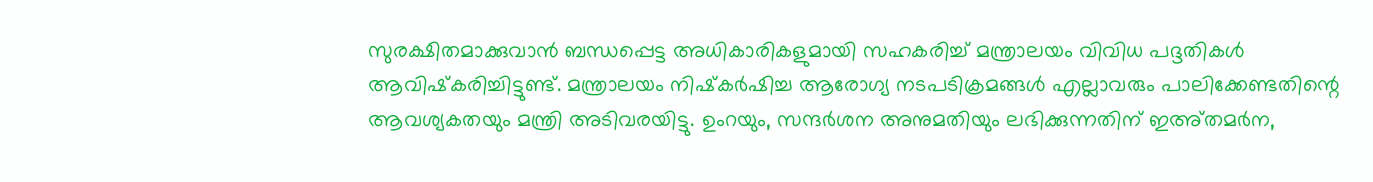സുരക്ഷിതമാക്കുവാന്‍ ബന്ധപ്പെട്ട അധികാരികളുമായി സഹകരിച്ച് മന്ത്രാലയം വിവിധ പദ്ദതികള്‍ ആവിഷ്‌കരിച്ചിട്ടുണ്ട്. മന്ത്രാലയം നിഷ്‌കര്‍ഷിച്ച ആരോഗ്യ നടപടിക്രമങ്ങള്‍ എല്ലാവരും പാലിക്കേണ്ടതിന്റെ ആവശ്യകതയും മന്ത്രി അടിവരയിട്ടു. ഉംറയും, സന്ദര്‍ശന അനുമതിയും ലഭിക്കുന്നതിന് ഇഅ്തമര്‍ന,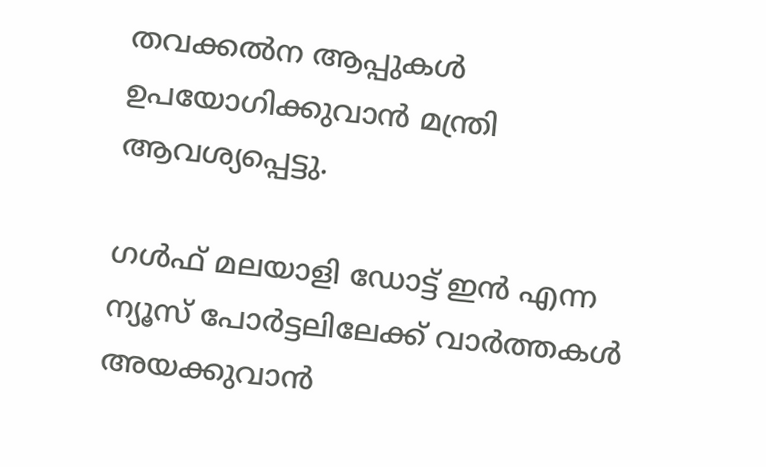തവക്കല്‍ന ആപ്പുകള്‍ ഉപയോഗിക്കുവാന്‍ മന്ത്രി ആവശ്യപ്പെട്ടു.

ഗള്‍ഫ് മലയാളി ഡോട്ട് ഇന്‍ എന്ന ന്യൂസ് പോര്‍ട്ടലിലേക്ക് വാര്‍ത്തകള്‍ അയക്കുവാന്‍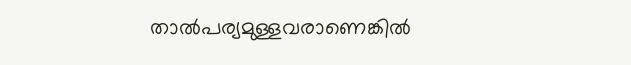താല്‍പര്യമുള്ളവരാണെങ്കില്‍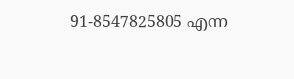91-8547825805 എന്ന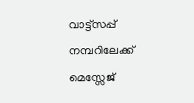വാട്ട്‌സപ്പ് നമ്പറിലേക്ക് മെസ്സേജ്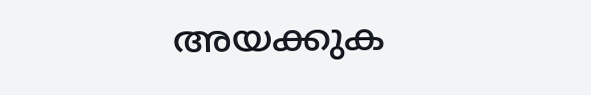അയക്കുക